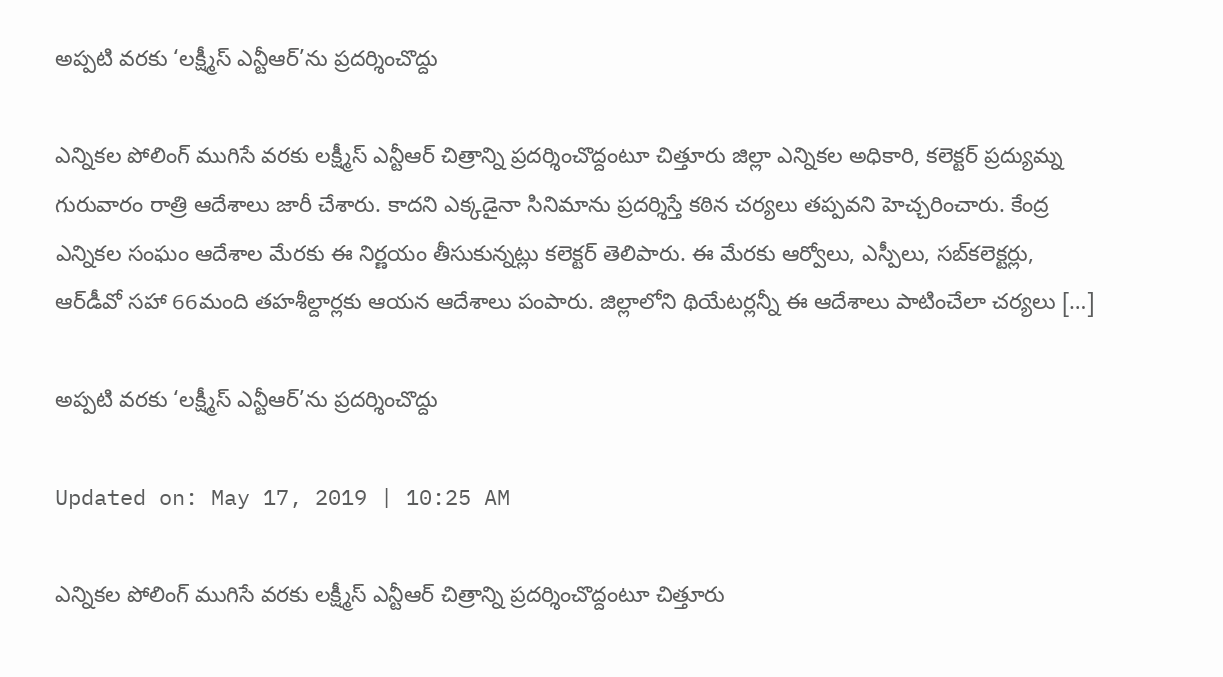అప్పటి వరకు ‘లక్ష్మీస్ ఎన్టీఆర్‌’ను ప్రదర్శించొద్దు

ఎన్నికల పోలింగ్ ముగిసే వరకు లక్ష్మీస్ ఎన్టీఆర్ చిత్రాన్ని ప్రదర్శించొద్దంటూ చిత్తూరు జిల్లా ఎన్నికల అధికారి, కలెక్టర్ ప్రద్యుమ్న గురువారం రాత్రి ఆదేశాలు జారీ చేశారు. కాదని ఎక్కడైనా సినిమాను ప్రదర్శిస్తే కఠిన చర్యలు తప్పవని హెచ్చరించారు. కేంద్ర ఎన్నికల సంఘం ఆదేశాల మేరకు ఈ నిర్ణయం తీసుకున్నట్లు కలెక్టర్ తెలిపారు. ఈ మేరకు ఆర్వోలు, ఎస్పీలు, సబ్‌కలెక్టర్లు, ఆర్‌డీవో సహా 66మంది తహశీల్దార్లకు ఆయన ఆదేశాలు పంపారు. జిల్లాలోని థియేటర్లన్నీ ఈ ఆదేశాలు పాటించేలా చర్యలు […]

అప్పటి వరకు ‘లక్ష్మీస్ ఎన్టీఆర్‌’ను ప్రదర్శించొద్దు

Updated on: May 17, 2019 | 10:25 AM

ఎన్నికల పోలింగ్ ముగిసే వరకు లక్ష్మీస్ ఎన్టీఆర్ చిత్రాన్ని ప్రదర్శించొద్దంటూ చిత్తూరు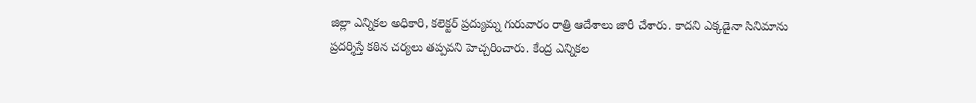జిల్లా ఎన్నికల అధికారి, కలెక్టర్ ప్రద్యుమ్న గురువారం రాత్రి ఆదేశాలు జారీ చేశారు. కాదని ఎక్కడైనా సినిమాను ప్రదర్శిస్తే కఠిన చర్యలు తప్పవని హెచ్చరించారు. కేంద్ర ఎన్నికల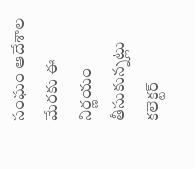సంఘం ఆదేశాల మేరకు ఈ నిర్ణయం తీసుకున్నట్లు కలెక్టర్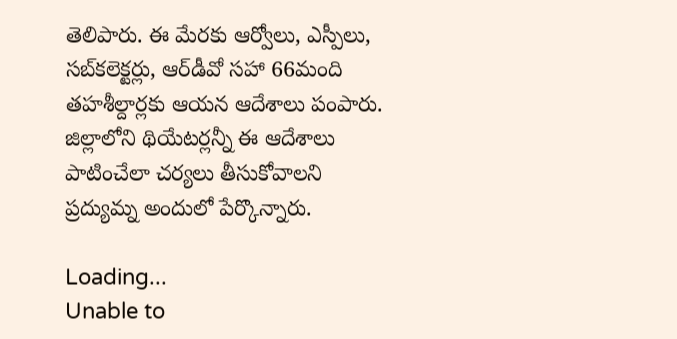తెలిపారు. ఈ మేరకు ఆర్వోలు, ఎస్పీలు, సబ్‌కలెక్టర్లు, ఆర్‌డీవో సహా 66మంది తహశీల్దార్లకు ఆయన ఆదేశాలు పంపారు. జిల్లాలోని థియేటర్లన్నీ ఈ ఆదేశాలు పాటించేలా చర్యలు తీసుకోవాలని ప్రద్యుమ్న అందులో పేర్కొన్నారు.

Loading...
Unable to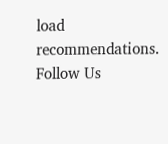load recommendations.
Follow Us